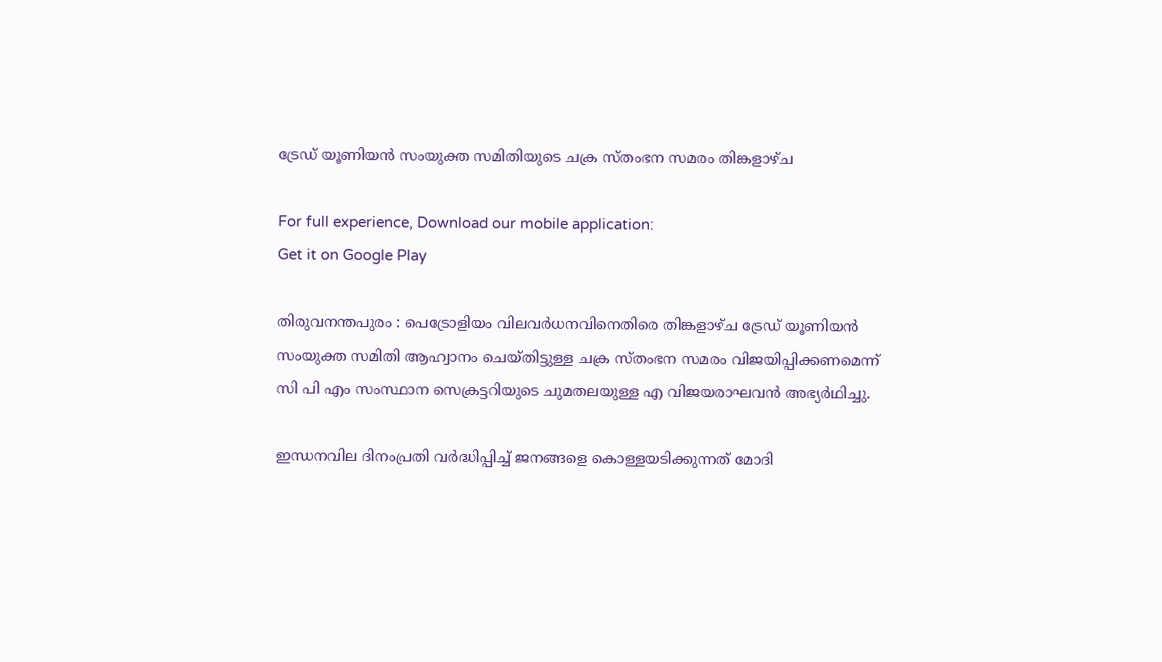ട്രേഡ് യൂണിയന്‍ സംയുക്ത സമിതിയുടെ ചക്ര സ്തംഭന സമരം തിങ്കളാഴ്ച

For full experience, Download our mobile application:
Get it on Google Play

തിരുവനന്തപുരം : പെട്രോളിയം വിലവര്‍ധനവിനെതിരെ തിങ്കളാഴ്ച ട്രേഡ് യൂണിയന്‍ സംയുക്ത സമിതി ആഹ്വാനം ചെയ്തിട്ടുള്ള ചക്ര സ്തംഭന സമരം വിജയിപ്പിക്കണമെന്ന് സി പി എം സംസ്ഥാന സെക്രട്ടറിയുടെ ചുമതലയുള്ള എ വിജയരാഘവന്‍ അഭ്യര്‍ഥിച്ചു.

ഇന്ധനവില ദിനംപ്രതി വര്‍ദ്ധിപ്പിച്ച്‌ ജനങ്ങളെ കൊള്ളയടിക്കുന്നത് മോദി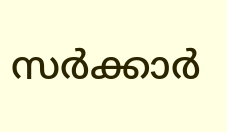സര്‍ക്കാര്‍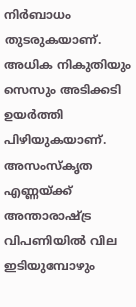നിര്‍ബാധം തുടരുകയാണ്. അധിക നികുതിയും സെസും അടിക്കടി ഉയര്‍ത്തി പിഴിയുകയാണ്. അസംസ്‌കൃത എണ്ണയ്ക്ക് അന്താരാഷ്ട്ര വിപണിയില്‍ വില ഇടിയുമ്പോഴും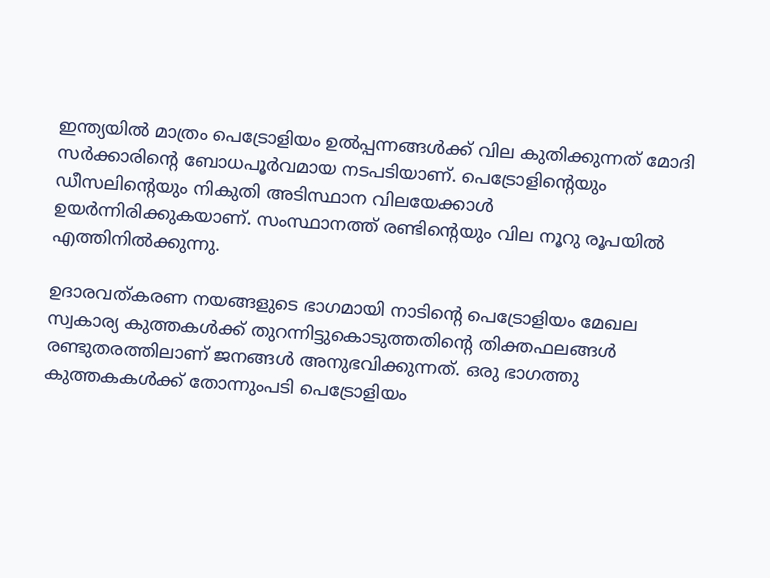ഇന്ത്യയില്‍ മാത്രം പെട്രോളിയം ഉല്‍പ്പന്നങ്ങള്‍ക്ക് വില കുതിക്കുന്നത് മോദി സര്‍ക്കാരിന്റെ ബോധപൂര്‍വമായ നടപടിയാണ്. പെട്രോളിന്റെയും ഡീസലിന്റെയും നികുതി അടിസ്ഥാന വിലയേക്കാള്‍ ഉയര്‍ന്നിരിക്കുകയാണ്. സംസ്ഥാനത്ത് രണ്ടിന്റെയും വില നൂറു രൂപയില്‍ എത്തിനില്‍ക്കുന്നു.

ഉദാരവത്കരണ നയങ്ങളുടെ ഭാഗമായി നാടിന്റെ പെട്രോളിയം മേഖല സ്വകാര്യ കുത്തകള്‍ക്ക് തുറന്നിട്ടുകൊടുത്തതിന്റെ തിക്തഫലങ്ങള്‍ രണ്ടുതരത്തിലാണ് ജനങ്ങള്‍ അനുഭവിക്കുന്നത്. ഒരു ഭാഗത്തു കുത്തകകള്‍ക്ക് തോന്നുംപടി പെട്രോളിയം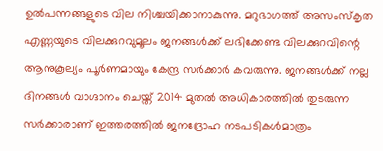ഉല്‍പന്നങ്ങളുടെ വില നിശ്ചയിക്കാനാകുന്നു. മറുഭാഗത്ത് അസംസ്‌കൃത എണ്ണയുടെ വിലക്കുറവുമൂലം ജനങ്ങള്‍ക്ക് ലഭിക്കേണ്ട വിലക്കുറവിന്റെ ആനുകൂല്യം പൂര്‍ണമായും കേന്ദ്ര സര്‍ക്കാര്‍ കവരുന്നു. ജനങ്ങള്‍ക്ക് നല്ല ദിനങ്ങള്‍ വാഗ്ദാനം ചെയ്ത് 2014 മുതല്‍ അധികാരത്തില്‍ തുടരുന്ന സര്‍ക്കാരാണ് ഇത്തരത്തില്‍ ജനദ്രോഹ നടപടികള്‍മാത്രം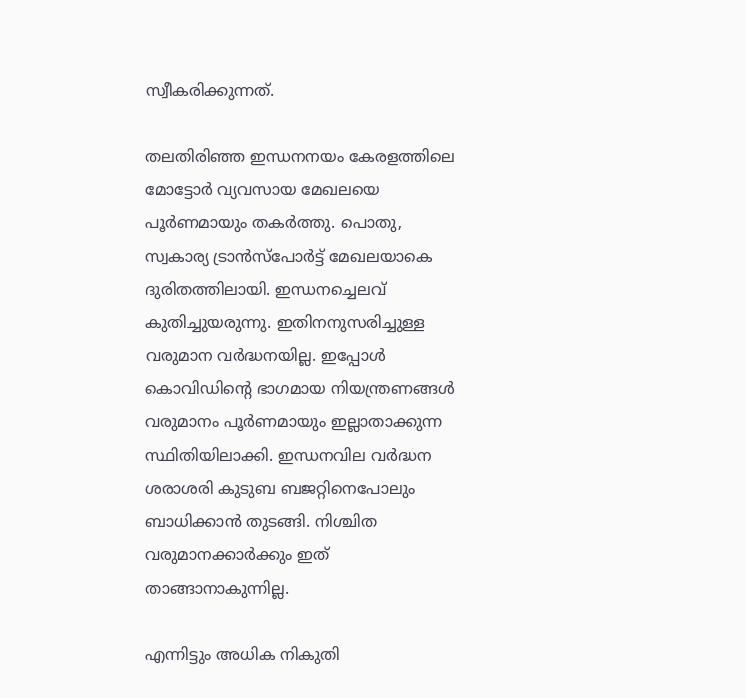സ്വീകരിക്കുന്നത്.

തലതിരിഞ്ഞ ഇന്ധനനയം കേരളത്തിലെ മോട്ടോര്‍ വ്യവസായ മേഖലയെ പൂര്‍ണമായും തകര്‍ത്തു. പൊതു, സ്വകാര്യ ട്രാന്‍സ്‌പോര്‍ട്ട് മേഖലയാകെ ദുരിതത്തിലായി. ഇന്ധനച്ചെലവ് കുതിച്ചുയരുന്നു. ഇതിനനുസരിച്ചുള്ള വരുമാന വര്‍ദ്ധനയില്ല. ഇപ്പോള്‍ കൊവിഡിന്റെ ഭാഗമായ നിയന്ത്രണങ്ങള്‍ വരുമാനം പൂര്‍ണമായും ഇല്ലാതാക്കുന്ന സ്ഥിതിയിലാക്കി. ഇന്ധനവില വര്‍ദ്ധന ശരാശരി കുടുബ ബജറ്റിനെപോലും ബാധിക്കാന്‍ തുടങ്ങി. നിശ്ചിത വരുമാനക്കാര്‍ക്കും ഇത് താങ്ങാനാകുന്നില്ല.

എന്നിട്ടും അധിക നികുതി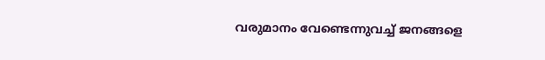വരുമാനം വേണ്ടെന്നുവച്ച്‌ ജനങ്ങളെ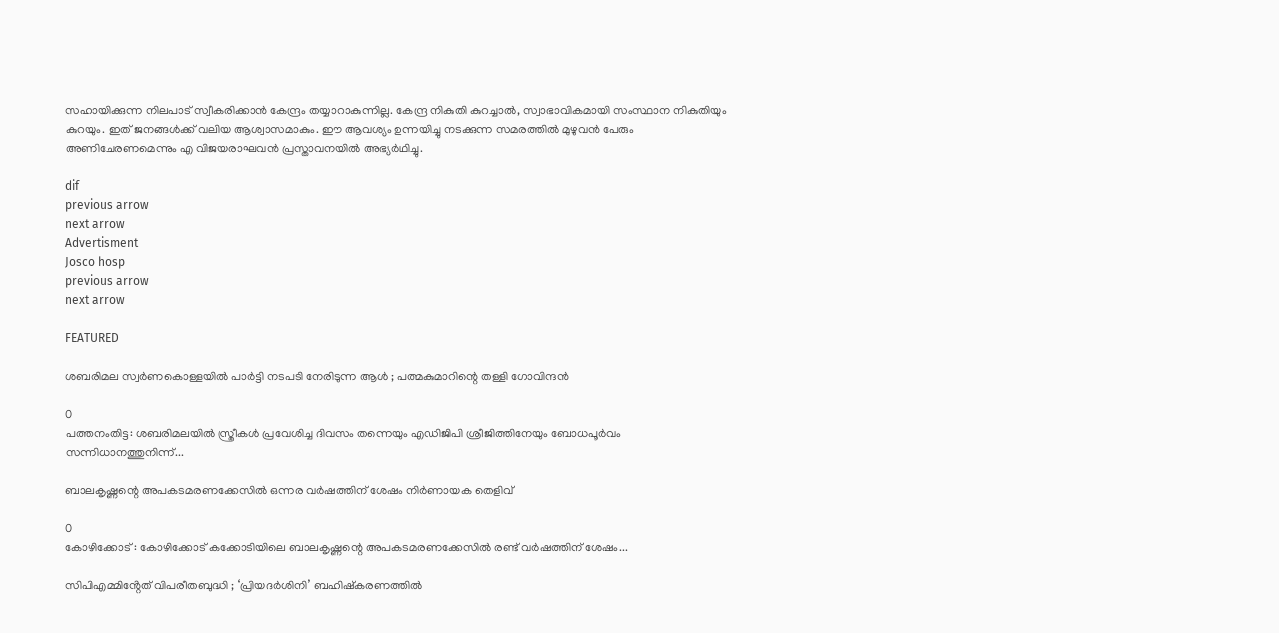സഹായിക്കുന്ന നിലപാട് സ്വീകരിക്കാന്‍ കേന്ദ്രം തയ്യാറാകുന്നില്ല. കേന്ദ്ര നികുതി കുറച്ചാല്‍, സ്വാഭാവികമായി സംസ്ഥാന നികുതിയും കുറയും. ഇത് ജനങ്ങള്‍ക്ക് വലിയ ആശ്വാസമാകും. ഈ ആവശ്യം ഉന്നയിച്ചു നടക്കുന്ന സമരത്തില്‍ മുഴുവന്‍ പേരും അണിചേരണമെന്നും എ വിജയരാഘവന്‍ പ്രസ്താവനയില്‍ അഭ്യര്‍ഥിച്ചു.

dif
previous arrow
next arrow
Advertisment
Josco hosp
previous arrow
next arrow

FEATURED

ശബരിമല സ്വർണകൊള്ളയിൽ പാർട്ടി നടപടി നേരിടുന്ന ആൾ ; പത്മകുമാറിന്റെ തള്ളി ഗോവിന്ദൻ

0
പത്തനംതിട്ട: ശബരിമലയിൽ സ്ത്രീകൾ പ്രവേശിച്ച ദിവസം തന്നെയും എഡിജിപി ശ്രീജിത്തിനേയും ബോധപൂർവം സന്നിധാനത്തുനിന്ന്...

ബാലകൃഷ്ണന്റെ അപകടമരണക്കേസിൽ ഒന്നര വർഷത്തിന് ശേഷം നിർണായക തെളിവ്

0
കോഴിക്കോട് : കോഴിക്കോട് കക്കോടിയിലെ ബാലകൃഷ്ണന്റെ അപകടമരണക്കേസിൽ രണ്ട് വർഷത്തിന് ശേഷം...

സിപിഎമ്മിൻ്റേത് വിപരീതബുദ്ധി ; ‘പ്രിയദർശിനി’ ബഹിഷ്കരണത്തിൽ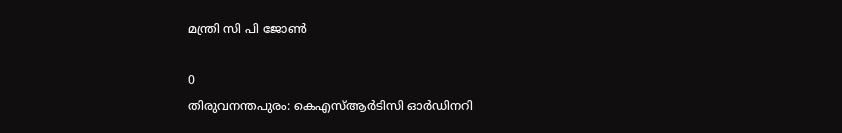മന്ത്രി സി പി ജോൺ

0
തിരുവനന്തപുരം: കെഎസ്ആർടിസി ഓർഡിനറി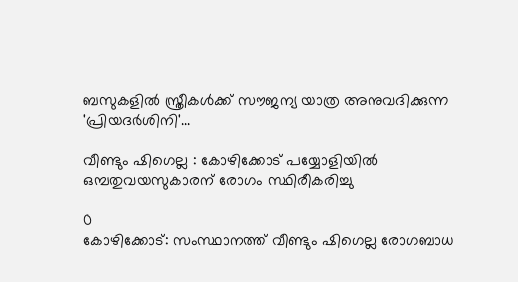ബസുകളിൽ സ്ത്രീകൾക്ക് സൗജന്യ യാത്ര അനുവദിക്കുന്ന 'പ്രിയദർശിനി'...

വീണ്ടും ഷിഗെല്ല : കോഴിക്കോട് പയ്യോളിയില്‍ ഒമ്പതുവയസുകാരന് രോഗം സ്ഥിരീകരിച്ചു

0
കോഴിക്കോട്: സംസ്ഥാനത്ത് വീണ്ടും ഷിഗെല്ല രോഗബാധ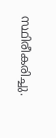സ്ഥിരീകരിച്ചു.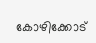കോഴിക്കോട്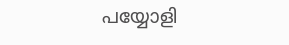പയ്യോളി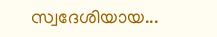സ്വദേശിയായ...